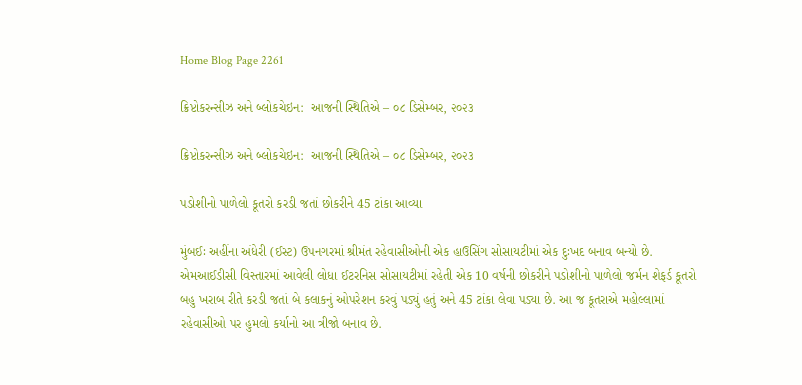Home Blog Page 2261

ક્રિપ્ટોકરન્સીઝ અને બ્લોકચેઇન:  આજની સ્થિતિએ – ૦૮ ડિસેમ્બર, ૨૦૨૩

ક્રિપ્ટોકરન્સીઝ અને બ્લોકચેઇન:  આજની સ્થિતિએ – ૦૮ ડિસેમ્બર, ૨૦૨૩

પડોશીનો પાળેલો કૂતરો કરડી જતાં છોકરીને 45 ટાંકા આવ્યા

મુંબઈઃ અહીંના અંધેરી (ઈસ્ટ) ઉપનગરમાં શ્રીમંત રહેવાસીઓની એક હાઉસિંગ સોસાયટીમાં એક દુઃખદ બનાવ બન્યો છે. એમઆઈડીસી વિસ્તારમાં આવેલી લોધા ઈટરનિસ સોસાયટીમાં રહેતી એક 10 વર્ષની છોકરીને પડોશીનો પાળેલો જર્મન શેફર્ડ કૂતરો બહુ ખરાબ રીતે કરડી જતાં બે કલાકનું ઓપરેશન કરવું પડ્યું હતું અને 45 ટાંકા લેવા પડ્યા છે. આ જ કૂતરાએ મહોલ્લામાં રહેવાસીઓ પર હુમલો કર્યાનો આ ત્રીજો બનાવ છે.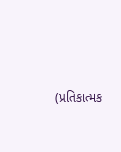(પ્રતિકાત્મક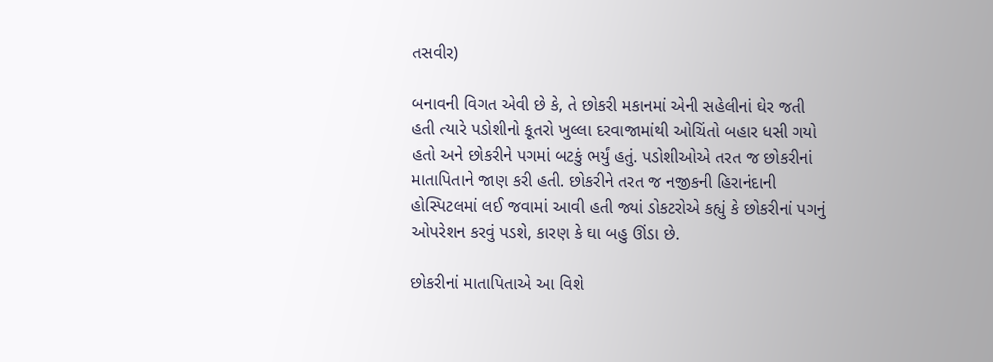તસવીર)

બનાવની વિગત એવી છે કે, તે છોકરી મકાનમાં એની સહેલીનાં ઘેર જતી હતી ત્યારે પડોશીનો કૂતરો ખુલ્લા દરવાજામાંથી ઓચિંતો બહાર ધસી ગયો હતો અને છોકરીને પગમાં બટકું ભર્યું હતું. પડોશીઓએ તરત જ છોકરીનાં માતાપિતાને જાણ કરી હતી. છોકરીને તરત જ નજીકની હિરાનંદાની હોસ્પિટલમાં લઈ જવામાં આવી હતી જ્યાં ડોકટરોએ કહ્યું કે છોકરીનાં પગનું ઓપરેશન કરવું પડશે, કારણ કે ઘા બહુ ઊંડા છે.

છોકરીનાં માતાપિતાએ આ વિશે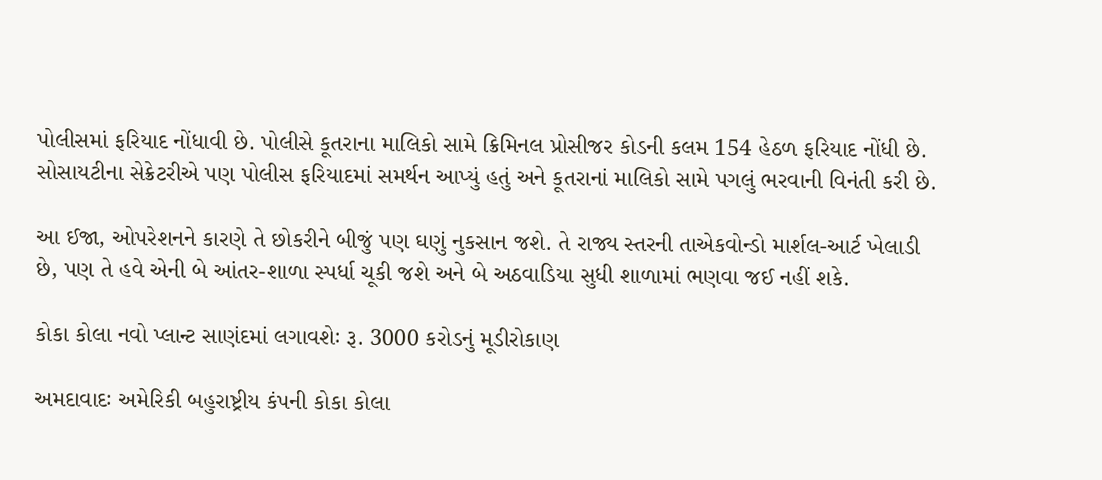પોલીસમાં ફરિયાદ નોંધાવી છે. પોલીસે કૂતરાના માલિકો સામે ક્રિમિનલ પ્રોસીજર કોડની કલમ 154 હેઠળ ફરિયાદ નોંધી છે. સોસાયટીના સેક્રેટરીએ પણ પોલીસ ફરિયાદમાં સમર્થન આપ્યું હતું અને કૂતરાનાં માલિકો સામે પગલું ભરવાની વિનંતી કરી છે.

આ ઈજા, ઓપરેશનને કારણે તે છોકરીને બીજું પણ ઘણું નુકસાન જશે. તે રાજ્ય સ્તરની તાએકવોન્ડો માર્શલ-આર્ટ ખેલાડી છે, પણ તે હવે એની બે આંતર-શાળા સ્પર્ધા ચૂકી જશે અને બે અઠવાડિયા સુધી શાળામાં ભણવા જઈ નહીં શકે.

કોકા કોલા નવો પ્લાન્ટ સાણંદમાં લગાવશેઃ રૂ. 3000 કરોડનું મૂડીરોકાણ

અમદાવાદઃ અમેરિકી બહુરાષ્ટ્રીય કંપની કોકા કોલા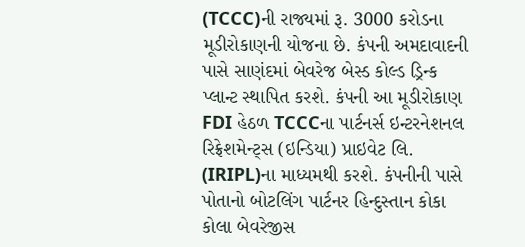(TCCC)ની રાજ્યમાં રૂ. 3000 કરોડના મૂડીરોકાણની યોજના છે. કંપની અમદાવાદની પાસે સાણંદમાં બેવરેજ બેસ્ડ કોલ્ડ ડ્રિન્ક પ્લાન્ટ સ્થાપિત કરશે. કંપની આ મૂડીરોકાણ FDI હેઠળ TCCCના પાર્ટનર્સ ઇન્ટરનેશનલ રિફ્રેશમેન્ટ્સ (ઇન્ડિયા) પ્રાઇવેટ લિ. (IRIPL)ના માધ્યમથી કરશે. કંપનીની પાસે પોતાનો બોટલિંગ પાર્ટનર હિન્દુસ્તાન કોકા કોલા બેવરેજીસ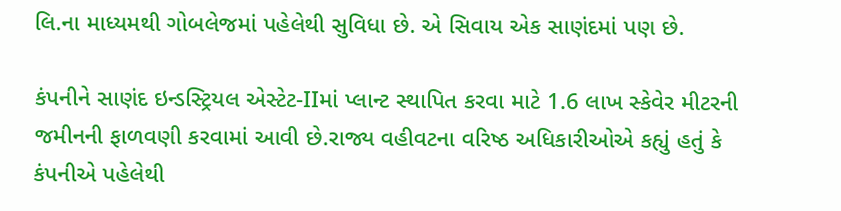લિ.ના માધ્યમથી ગોબલેજમાં પહેલેથી સુવિધા છે. એ સિવાય એક સાણંદમાં પણ છે.

કંપનીને સાણંદ ઇન્ડસ્ટ્રિયલ એસ્ટેટ-IIમાં પ્લાન્ટ સ્થાપિત કરવા માટે 1.6 લાખ સ્કેવેર મીટરની જમીનની ફાળવણી કરવામાં આવી છે.રાજ્ય વહીવટના વરિષ્ઠ અધિકારીઓએ કહ્યું હતું કે કંપનીએ પહેલેથી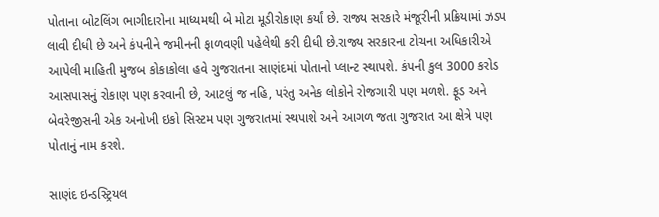પોતાના બોટલિંગ ભાગીદારોના માધ્યમથી બે મોટા મૂડીરોકાણ કર્યાં છે. રાજ્ય સરકારે મંજૂરીની પ્રક્રિયામાં ઝડપ લાવી દીધી છે અને કંપનીને જમીનની ફાળવણી પહેલેથી કરી દીધી છે.રાજ્ય સરકારના ટોચના અધિકારીએ આપેલી માહિતી મુજબ કોકાકોલા હવે ગુજરાતના સાણંદમાં પોતાનો પ્લાન્ટ સ્થાપશે. કંપની કુલ 3000 કરોડ આસપાસનું રોકાણ પણ કરવાની છે, આટલું જ નહિ, પરંતુ અનેક લોકોને રોજગારી પણ મળશે. ફૂડ અને બેવરેજીસની એક અનોખી ઇકો સિસ્ટમ પણ ગુજરાતમાં સ્થપાશે અને આગળ જતા ગુજરાત આ ક્ષેત્રે પણ પોતાનું નામ કરશે.

સાણંદ ઇન્ડસ્ટ્રિયલ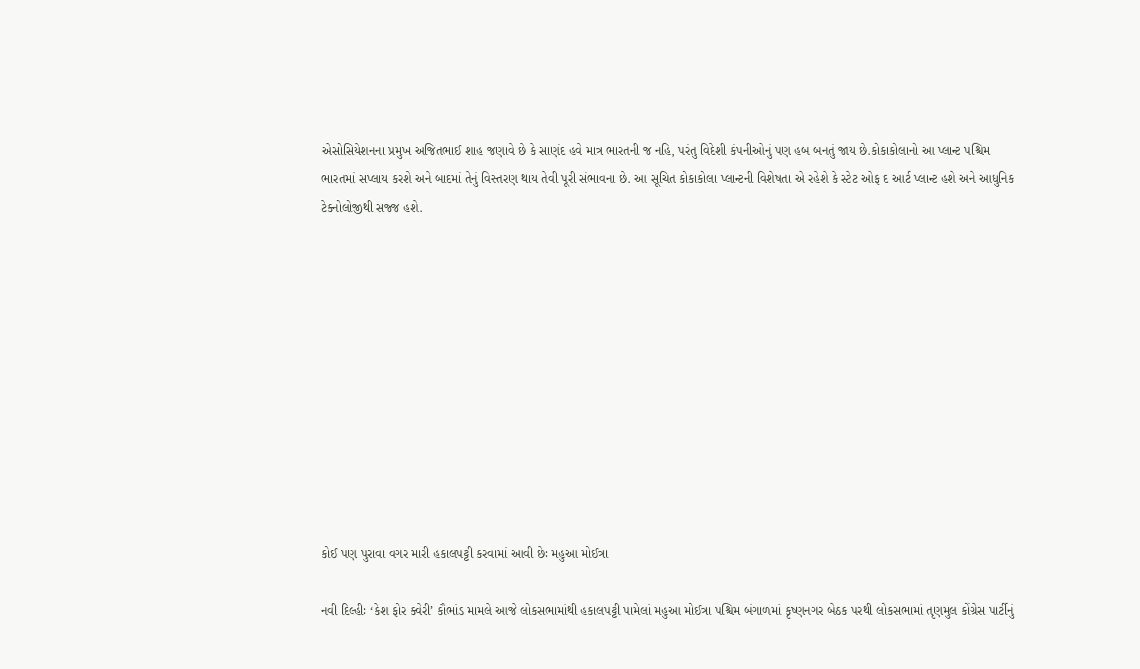એસોસિયેશનના પ્રમુખ અજિતભાઈ શાહ જણાવે છે કે સાણંદ હવે માત્ર ભારતની જ નહિ, પરંતુ વિદેશી કંપનીઓનું પણ હબ બનતું જાય છે.કોકાકોલાનો આ પ્લાન્ટ પશ્ચિમ ભારતમાં સપ્લાય કરશે અને બાદમાં તેનું વિસ્તરણ થાય તેવી પૂરી સંભાવના છે. આ સૂચિત કોકાકોલા પ્લાન્ટની વિશેષતા એ રહેશે કે સ્ટેટ ઓફ દ આર્ટ પ્લાન્ટ હશે અને આધુનિક ટેક્નોલોજીથી સજ્જ હશે.











કોઈ પણ પુરાવા વગર મારી હકાલપટ્ટી કરવામાં આવી છેઃ મહુઆ મોઈત્રા

નવી દિલ્હીઃ ‘કેશ ફોર ક્વેરી’ કૌભાંડ મામલે આજે લોકસભામાંથી હકાલપટ્ટી પામેલાં મહુઆ મોઈત્રા પશ્ચિમ બંગાળમાં કૃષ્ણનગર બેઠક પરથી લોકસભામાં તૃણમુલ કોંગ્રેસ પાર્ટીનું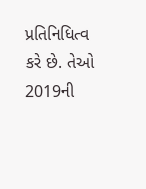પ્રતિનિધિત્વ કરે છે. તેઓ 2019ની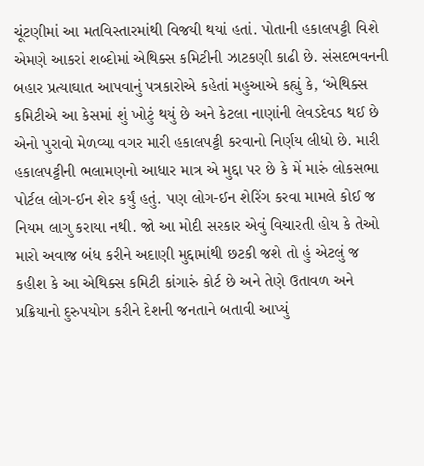ચૂંટણીમાં આ મતવિસ્તારમાંથી વિજયી થયાં હતાં. પોતાની હકાલપટ્ટી વિશે એમણે આકરાં શબ્દોમાં એથિક્સ કમિટીની ઝાટકણી કાઢી છે. સંસદભવનની બહાર પ્રત્યાઘાત આપવાનું પત્રકારોએ કહેતાં મહુઆએ કહ્યું કે, ‘એથિક્સ કમિટીએ આ કેસમાં શું ખોટું થયું છે અને કેટલા નાણાંની લેવડદેવડ થઈ છે એનો પુરાવો મેળવ્યા વગર મારી હકાલપટ્ટી કરવાનો નિર્ણય લીધો છે. મારી હકાલપટ્ટીની ભલામણનો આધાર માત્ર એ મુદ્દા પર છે કે મેં મારું લોકસભા પોર્ટલ લોગ-ઈન શેર કર્યું હતું. પણ લોગ-ઈન શેરિંગ કરવા મામલે કોઈ જ નિયમ લાગુ કરાયા નથી. જો આ મોદી સરકાર એવું વિચારતી હોય કે તેઓ મારો અવાજ બંધ કરીને અદાણી મુદ્દામાંથી છટકી જશે તો હું એટલું જ કહીશ કે આ એથિક્સ કમિટી કાંગારું કોર્ટ છે અને તેણે ઉતાવળ અને પ્રક્રિયાનો દુરુપયોગ કરીને દેશની જનતાને બતાવી આપ્યું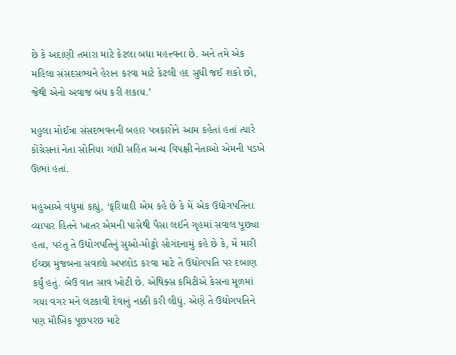છે કે અદાણી તમારા માટે કેટલા બધા મહત્ત્વના છે. અને તમે એક મહિલા સંસદસભ્યને હેરાન કરવા માટે કેટલી હદ સુધી જઈ શકો છો, જેથી એનો અવાજ બંધ કરી શકાય.’

મહુલા મોઈત્રા સંસદભવનની બહાર પત્રકારોને આમ કહેતાં હતાં ત્યારે કોંગ્રેસનાં નેતા સોનિયા ગાંધી સહિત અન્ય વિપક્ષી નેતાઓ એમની પડખે ઊભાં હતાં.

મહુઆએ વધુમાં કહ્યું, ‘ફરિયાદી એમ કહે છે કે મેં એક ઉદ્યોગપતિના વ્યાપાર હિતને ખાતર એમની પાસેથી પૈસા લઈને ગૃહમાં સવાલ પૂછ્યા હતા, પરંતુ તે ઉદ્યોગપતિનું સુઓ-મોટ્ટો સોગંદનામું કહે છે કે, મેં મારી ઈચ્છા મુજબના સવાલો અપલોડ કરવા માટે તે ઉદ્યોગપતિ પર દબાણ કર્યું હતું. બેઉ વાત સાવ ખોટી છે. એથિક્સ કમિટીએ કેસના મૂળમાં ગયા વગર મને લટકાવી દેવાનું નક્કી કરી લીધું. એણે તે ઉદ્યોગપતિને પણ મૌખિક પૂછપરછ માટે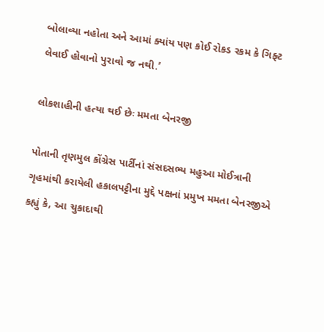બોલાવ્યા નહોતા અને આમાં ક્યાંય પણ કોઈ રોકડ રકમ કે ગિફ્ટ લેવાઈ હોવાનો પુરાવો જ નથી.’

લોકશાહીની હત્યા થઈ છેઃ મમતા બેનરજી

પોતાની તૃણમુલ કોંગ્રેસ પાર્ટીનાં સંસદસભ્ય મહુઆ મોઈત્રાની ગૃહમાંથી કરાયેલી હકાલપટ્ટીના મુદ્દે પક્ષનાં પ્રમુખ મમતા બેનરજીએ કહ્યું કે, આ ચુકાદાથી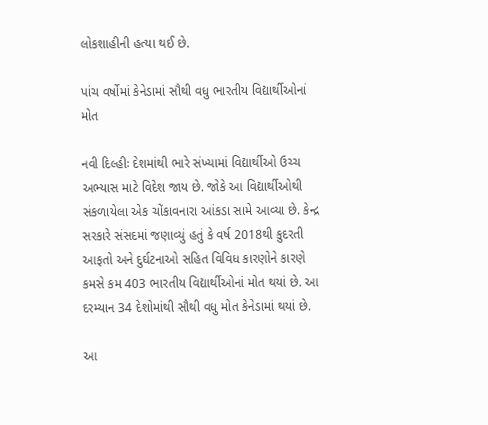લોકશાહીની હત્યા થઈ છે.

પાંચ વર્ષોમાં કેનેડામાં સૌથી વધુ ભારતીય વિદ્યાર્થીઓનાં મોત

નવી દિલ્હીઃ દેશમાંથી ભારે સંખ્યામાં વિદ્યાર્થીઓ ઉચ્ચ અભ્યાસ માટે વિદેશ જાય છે. જોકે આ વિદ્યાર્થીઓથી સંકળાયેલા એક ચોંકાવનારા આંકડા સામે આવ્યા છે. કેન્દ્ર સરકારે સંસદમાં જણાવ્યું હતું કે વર્ષ 2018થી કુદરતી આફતો અને દુર્ઘટનાઓ સહિત વિવિધ કારણોને કારણે કમસે કમ 403 ભારતીય વિદ્યાર્થીઓનાં મોત થયાં છે. આ દરમ્યાન 34 દેશોમાંથી સૌથી વધુ મોત કેનેડામાં થયાં છે.

આ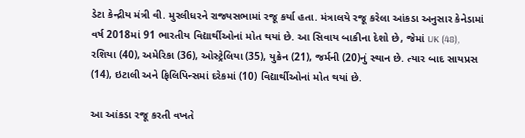ડેટા કેન્દ્રીય મંત્રી વી. મુરલીધરને રાજ્યસભામાં રજૂ કર્યા હતા. મંત્રાલયે રજૂ કરેલા આંકડા અનુસાર કેનેડામાં વર્ષ 2018માં 91 ભારતીય વિદ્યાર્થીઓનાં મોત થયાં છે. આ સિવાય બાકીના દેશો છે, જેમાં UK (48), રશિયા (40), અમેરિકા (36), ઓસ્ટ્રેલિયા (35), યુક્રેન (21), જર્મની (20)નું સ્થાન છે. ત્યાર બાદ સાયપ્રસ (14), ઇટાલી અને ફિલિપિન્સમાં દરેકમાં (10) વિદ્યાર્થીઓનાં મોત થયાં છે.

આ આંકડા રજૂ કરતી વખતે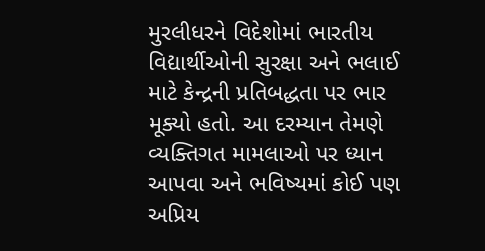મુરલીધરને વિદેશોમાં ભારતીય વિદ્યાર્થીઓની સુરક્ષા અને ભલાઈ માટે કેન્દ્રની પ્રતિબદ્ધતા પર ભાર મૂક્યો હતો. આ દરમ્યાન તેમણે વ્યક્તિગત મામલાઓ પર ધ્યાન આપવા અને ભવિષ્યમાં કોઈ પણ અપ્રિય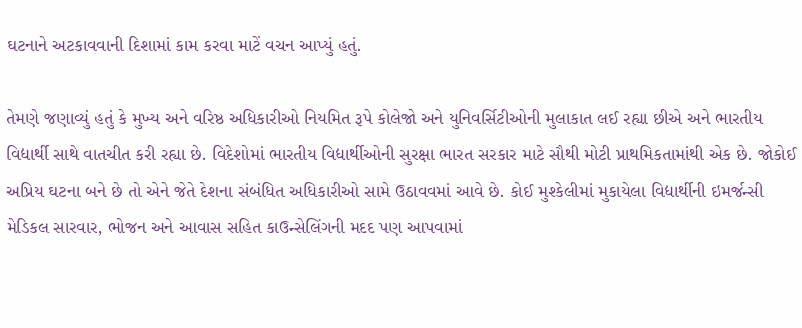ઘટનાને અટકાવવાની દિશામાં કામ કરવા માટેં વચન આપ્યું હતું.

તેમણે જણાવ્યું હતું કે મુખ્ય અને વરિષ્ઠ અધિકારીઓ નિયમિત રૂપે કોલેજો અને યુનિવર્સિટીઓની મુલાકાત લઈ રહ્યા છીએ અને ભારતીય વિદ્યાર્થી સાથે વાતચીત કરી રહ્યા છે. વિદેશોમાં ભારતીય વિદ્યાર્થીઓની સુરક્ષા ભારત સરકાર માટે સૌથી મોટી પ્રાથમિકતામાંથી એક છે. જોકોઈ અપ્રિય ઘટના બને છે તો એને જેતે દેશના સંબંધિત અધિકારીઓ સામે ઉઠાવવમાં આવે છે. કોઈ મુશ્કેલીમાં મુકાયેલા વિદ્યાર્થીની ઇમર્જન્સી મેડિકલ સારવાર, ભોજન અને આવાસ સહિત કાઉન્સેલિંગની મદદ પણ આપવામાં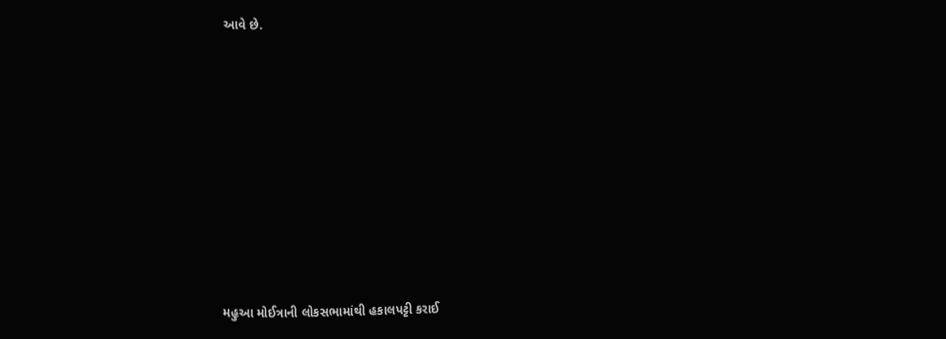આવે છે.









મહુઆ મોઈત્રાની લોકસભામાંથી હકાલપટ્ટી કરાઈ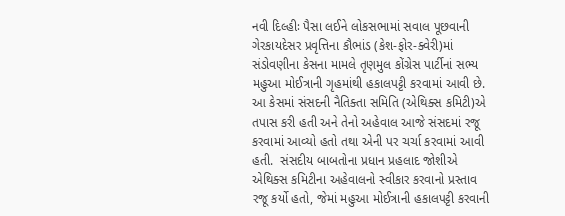નવી દિલ્હીઃ પૈસા લઈને લોકસભામાં સવાલ પૂછવાની ગેરકાયદેસર પ્રવૃત્તિના કૌભાંડ (કેશ-ફોર-ક્વેરી)માં સંડોવણીના કેસના મામલે તૃણમુલ કોંગ્રેસ પાર્ટીનાં સભ્ય મહુઆ મોઈત્રાની ગૃહમાંથી હકાલપટ્ટી કરવામાં આવી છે. આ કેસમાં સંસદની નૈતિક્તા સમિતિ (એથિક્સ કમિટી)એ તપાસ કરી હતી અને તેનો અહેવાલ આજે સંસદમાં રજૂ કરવામાં આવ્યો હતો તથા એની પર ચર્ચા કરવામાં આવી હતી.  સંસદીય બાબતોના પ્રધાન પ્રહલાદ જોશીએ એથિક્સ કમિટીના અહેવાલનો સ્વીકાર કરવાનો પ્રસ્તાવ રજૂ કર્યો હતો, જેમાં મહુઆ મોઈત્રાની હકાલપટ્ટી કરવાની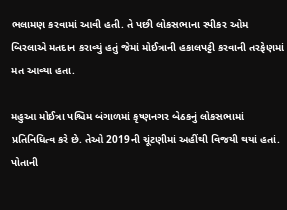ભલામણ કરવામાં આવી હતી. તે પછી લોકસભાના સ્પીકર ઓમ બિરલાએ મતદાન કરાવ્યું હતું જેમાં મોઈત્રાની હકાલપટ્ટી કરવાની તરફેણમાં મત આવ્યા હતા.

મહુઆ મોઈત્રા પશ્ચિમ બંગાળમાં કૃષ્ણનગર બેઠકનું લોકસભામાં પ્રતિનિધિત્વ કરે છે. તેઓ 2019ની ચૂંટણીમાં અહીંથી વિજયી થયાં હતાં. પોતાની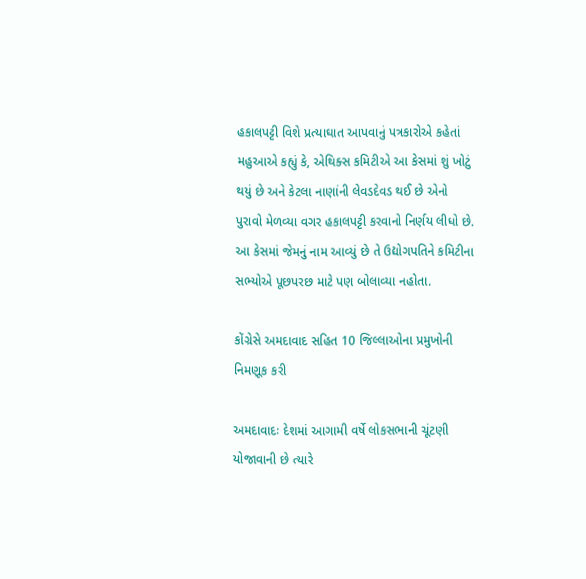હકાલપટ્ટી વિશે પ્રત્યાઘાત આપવાનું પત્રકારોએ કહેતાં મહુઆએ કહ્યું કે, એથિક્સ કમિટીએ આ કેસમાં શું ખોટું થયું છે અને કેટલા નાણાંની લેવડદેવડ થઈ છે એનો પુરાવો મેળવ્યા વગર હકાલપટ્ટી કરવાનો નિર્ણય લીધો છે. આ કેસમાં જેમનું નામ આવ્યું છે તે ઉદ્યોગપતિને કમિટીના સભ્યોએ પૂછપરછ માટે પણ બોલાવ્યા નહોતા.

કોંગ્રેસે અમદાવાદ સહિત 10 જિલ્લાઓના પ્રમુખોની નિમણૂક કરી

અમદાવાદઃ દેશમાં આગામી વર્ષે લોકસભાની ચૂંટણી યોજાવાની છે ત્યારે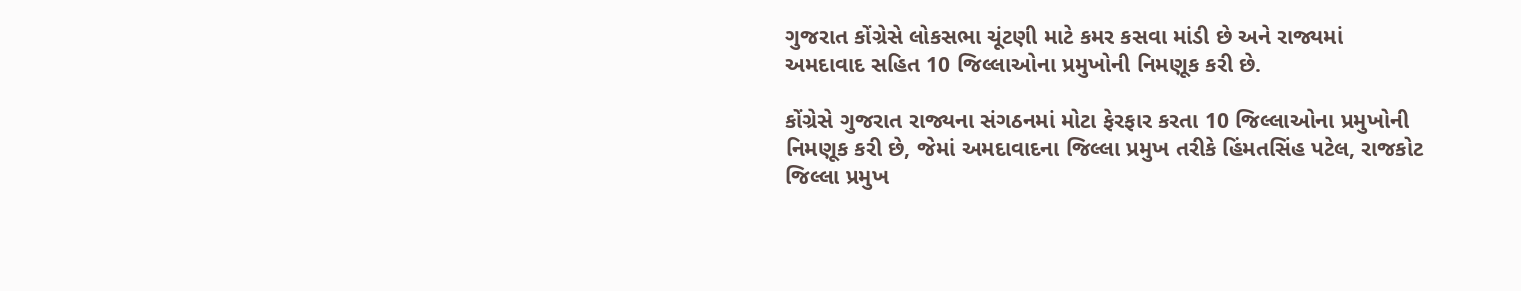ગુજરાત કોંગ્રેસે લોકસભા ચૂંટણી માટે કમર કસવા માંડી છે અને રાજ્યમાં અમદાવાદ સહિત 10 જિલ્લાઓના પ્રમુખોની નિમણૂક કરી છે.

કોંગ્રેસે ગુજરાત રાજ્યના સંગઠનમાં મોટા ફેરફાર કરતા 10 જિલ્લાઓના પ્રમુખોની નિમણૂક કરી છે, જેમાં અમદાવાદના જિલ્લા પ્રમુખ તરીકે હિંમતસિંહ પટેલ, રાજકોટ જિલ્લા પ્રમુખ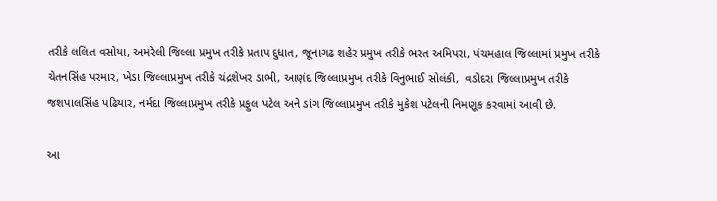તરીકે લલિત વસોયા, અમરેલી જિલ્લા પ્રમુખ તરીકે પ્રતાપ દુધાત, જૂનાગઢ શહેર પ્રમુખ તરીકે ભરત અમિપરા, પંચમહાલ જિલ્લામાં પ્રમુખ તરીકે ચેતનસિંહ પરમાર, ખેડા જિલ્લાપ્રમુખ તરીકે ચંદ્રશેખર ડાભી, આણંદ જિલ્લાપ્રમુખ તરીકે વિનુભાઈ સોલંકી,  વડોદરા જિલ્લાપ્રમુખ તરીકે જશપાલસિંહ પઢિયાર, નર્મદા જિલ્લાપ્રમુખ તરીકે પ્રફુલ પટેલ અને ડાંગ જિલ્લાપ્રમુખ તરીકે મુકેશ પટેલની નિમણૂક કરવામાં આવી છે.

આ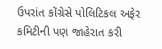ઉપરાંત કોંગ્રેસે પોલિટિકલ અફેર કમિટીની પણ જાહેરાત કરી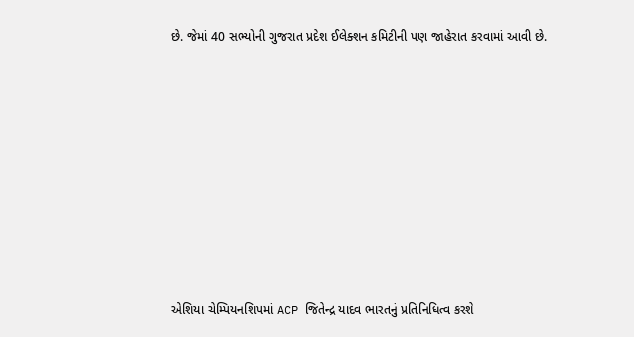છે. જેમાં 40 સભ્યોની ગુજરાત પ્રદેશ ઈલેક્શન કમિટીની પણ જાહેરાત કરવામાં આવી છે.











એશિયા ચેમ્પિયનશિપમાં ACP જિતેન્દ્ર યાદવ ભારતનું પ્રતિનિધિત્વ કરશે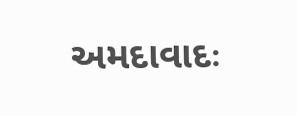અમદાવાદઃ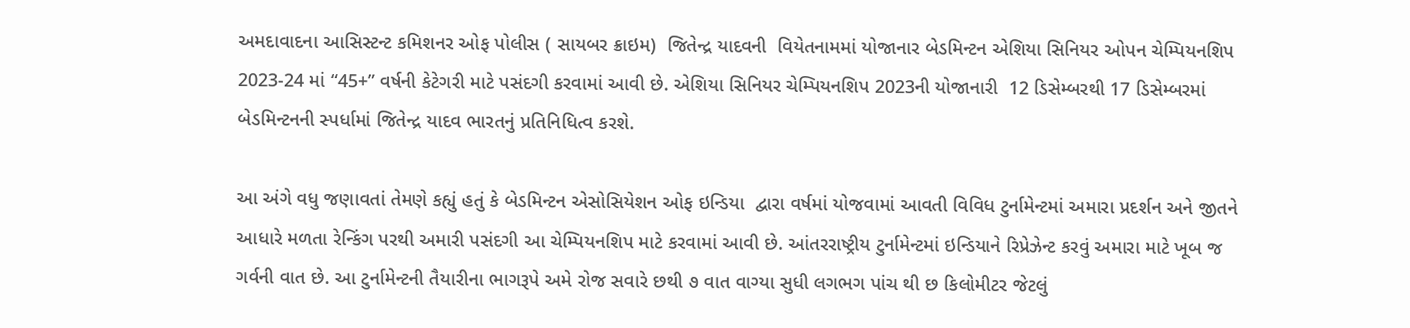અમદાવાદના આસિસ્ટન્ટ કમિશનર ઓફ પોલીસ ( સાયબર ક્રાઇમ)  જિતેન્દ્ર યાદવની  વિયેતનામમાં યોજાનાર બેડમિન્ટન એશિયા સિનિયર ઓપન ચેમ્પિયનશિપ 2023-24 માં “45+” વર્ષની કેટેગરી માટે પસંદગી કરવામાં આવી છે. એશિયા સિનિયર ચેમ્પિયનશિપ 2023ની યોજાનારી  12 ડિસેમ્બરથી 17 ડિસેમ્બરમાં બેડમિન્ટનની સ્પર્ધામાં જિતેન્દ્ર યાદવ ભારતનું પ્રતિનિધિત્વ કરશે.

આ અંગે વધુ જણાવતાં તેમણે કહ્યું હતું કે બેડમિન્ટન એસોસિયેશન ઓફ ઇન્ડિયા  દ્વારા વર્ષમાં યોજવામાં આવતી વિવિધ ટુર્નામેન્ટમાં અમારા પ્રદર્શન અને જીતને આધારે મળતા રેન્કિંગ પરથી અમારી પસંદગી આ ચેમ્પિયનશિપ માટે કરવામાં આવી છે. આંતરરાષ્ટ્રીય ટુર્નામેન્ટમાં ઇન્ડિયાને રિપ્રેઝેન્ટ કરવું અમારા માટે ખૂબ જ ગર્વની વાત છે. આ ટુર્નામેન્ટની તૈયારીના ભાગરૂપે અમે રોજ સવારે છથી ૭ વાત વાગ્યા સુધી લગભગ પાંચ થી છ કિલોમીટર જેટલું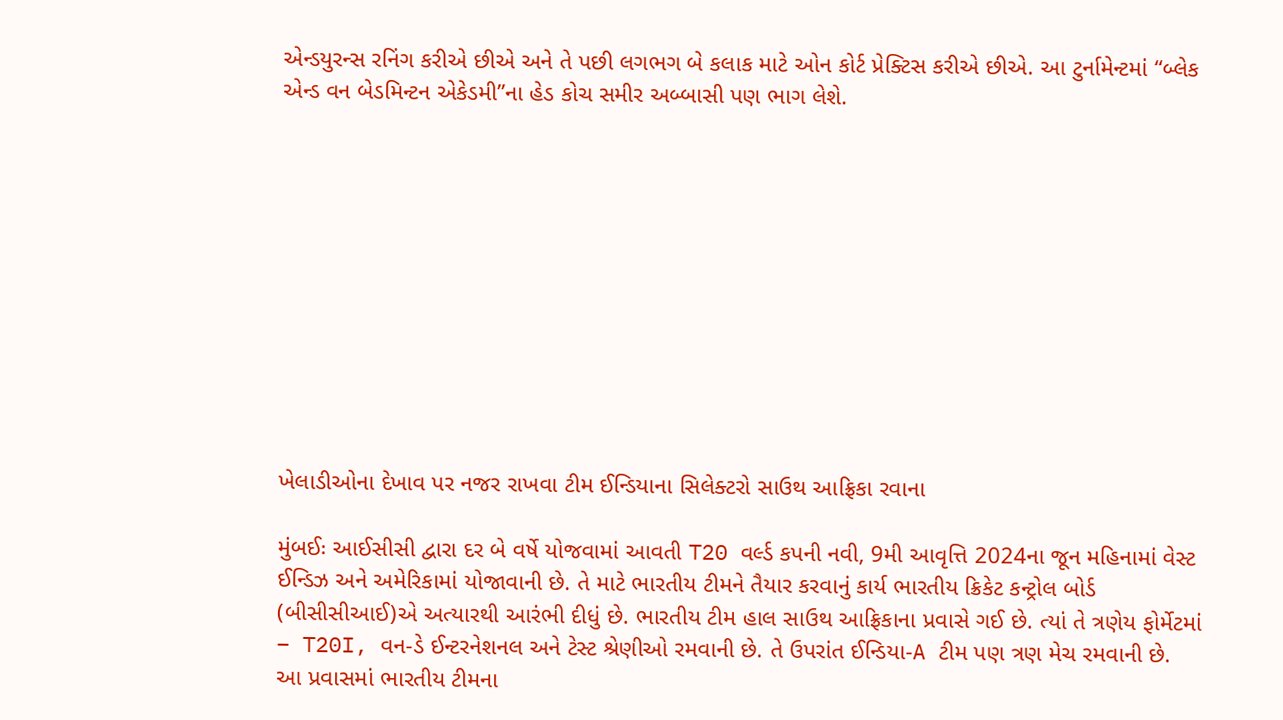એન્ડયુરન્સ રનિંગ કરીએ છીએ અને તે પછી લગભગ બે કલાક માટે ઓન કોર્ટ પ્રેક્ટિસ કરીએ છીએ. આ ટુર્નામેન્ટમાં “બ્લેક એન્ડ વન બેડમિન્ટન એકેડમી”ના હેડ કોચ સમીર અબ્બાસી પણ ભાગ લેશે.











ખેલાડીઓના દેખાવ પર નજર રાખવા ટીમ ઈન્ડિયાના સિલેક્ટરો સાઉથ આફ્રિકા રવાના

મુંબઈઃ આઈસીસી દ્વારા દર બે વર્ષે યોજવામાં આવતી T20 વર્લ્ડ કપની નવી, 9મી આવૃત્તિ 2024ના જૂન મહિનામાં વેસ્ટ ઈન્ડિઝ અને અમેરિકામાં યોજાવાની છે. તે માટે ભારતીય ટીમને તૈયાર કરવાનું કાર્ય ભારતીય ક્રિકેટ કન્ટ્રોલ બોર્ડ (બીસીસીઆઈ)એ અત્યારથી આરંભી દીધું છે. ભારતીય ટીમ હાલ સાઉથ આફ્રિકાના પ્રવાસે ગઈ છે. ત્યાં તે ત્રણેય ફોર્મેટમાં  – T20I, વન-ડે ઈન્ટરનેશનલ અને ટેસ્ટ શ્રેણીઓ રમવાની છે. તે ઉપરાંત ઈન્ડિયા-A ટીમ પણ ત્રણ મેચ રમવાની છે. આ પ્રવાસમાં ભારતીય ટીમના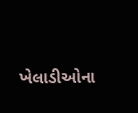ખેલાડીઓના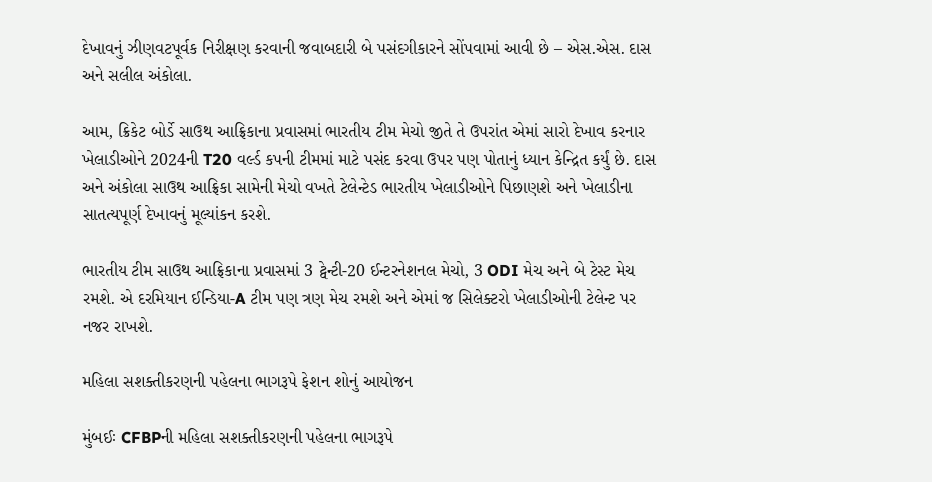દેખાવનું ઝીણવટપૂર્વક નિરીક્ષણ કરવાની જવાબદારી બે પસંદગીકારને સોંપવામાં આવી છે – એસ.એસ. દાસ અને સલીલ અંકોલા.

આમ, ક્રિકેટ બોર્ડે સાઉથ આફ્રિકાના પ્રવાસમાં ભારતીય ટીમ મેચો જીતે તે ઉપરાંત એમાં સારો દેખાવ કરનાર ખેલાડીઓને 2024ની T20 વર્લ્ડ કપની ટીમમાં માટે પસંદ કરવા ઉપર પણ પોતાનું ધ્યાન કેન્દ્રિત કર્યું છે. દાસ અને અંકોલા સાઉથ આફ્રિકા સામેની મેચો વખતે ટેલેન્ટેડ ભારતીય ખેલાડીઓને પિછાણશે અને ખેલાડીના સાતત્યપૂર્ણ દેખાવનું મૂલ્યાંકન કરશે.

ભારતીય ટીમ સાઉથ આફ્રિકાના પ્રવાસમાં 3 ટ્વેન્ટી-20 ઈન્ટરનેશનલ મેચો, 3 ODI મેચ અને બે ટેસ્ટ મેચ રમશે. એ દરમિયાન ઈન્ડિયા-A ટીમ પણ ત્રણ મેચ રમશે અને એમાં જ સિલેક્ટરો ખેલાડીઓની ટેલેન્ટ પર નજર રાખશે.

મહિલા સશક્તીકરણની પહેલના ભાગરૂપે ફેશન શોનું આયોજન

મુંબઈઃ CFBPની મહિલા સશક્તીકરણની પહેલના ભાગરૂપે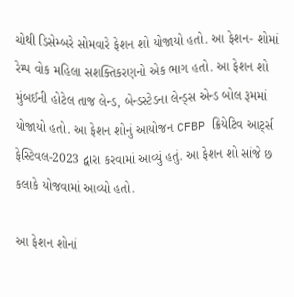ચોથી ડિસેમ્બરે સોમવારે ફેશન શો યોજાયો હતો. આ ફેશન- શોમાં રેમ્પ વોક મહિલા સશક્તિકરણનો એક ભાગ હતો. આ ફેશન શો મુંબઈની હોટેલ તાજ લેન્ડ, બેન્ડસ્ટેડના લેન્ડ્સ એન્ડ બોલ રૂમમાં યોજાયો હતો. આ ફેશન શોનું આયોજન CFBP ક્રિયેટિવ આર્ટ્સ ફેસ્ટિવલ-2023 દ્વારા કરવામાં આવ્યું હતું. આ ફેશન શો સાંજે છ કલાકે યોજવામાં આવ્યો હતો.

આ ફેશન શોનાં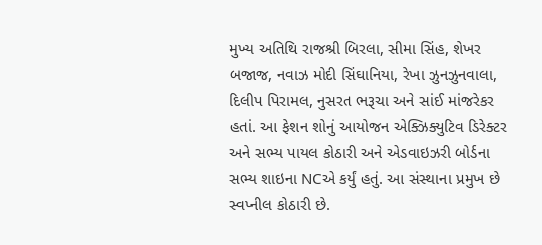મુખ્ય અતિથિ રાજશ્રી બિરલા, સીમા સિંહ, શેખર બજાજ, નવાઝ મોદી સિંઘાનિયા, રેખા ઝુનઝુનવાલા, દિલીપ પિરામલ, નુસરત ભરૂચા અને સાંઈ માંજરેકર હતાં. આ ફેશન શોનું આયોજન એક્ઝિક્યુટિવ ડિરેક્ટર અને સભ્ય પાયલ કોઠારી અને એડવાઇઝરી બોર્ડના સભ્ય શાઇના NCએ કર્યું હતું. આ સંસ્થાના પ્રમુખ છે સ્વપ્નીલ કોઠારી છે.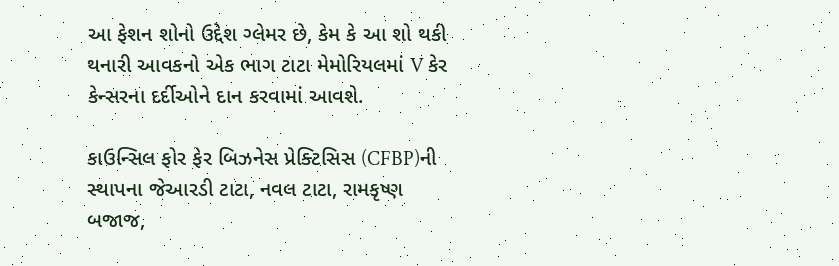આ ફેશન શોનો ઉદ્દેશ ગ્લેમર છે, કેમ કે આ શો થકી થનારી આવકનો એક ભાગ ટાટા મેમોરિયલમાં V કેર કેન્સરના દર્દીઓને દાન કરવામાં આવશે.

કાઉન્સિલ ફોર ફેર બિઝનેસ પ્રેક્ટિસિસ (CFBP)ની સ્થાપના જેઆરડી ટાટા, નવલ ટાટા, રામકૃષ્ણ બજાજ,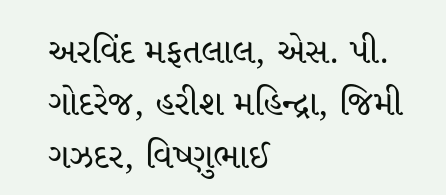અરવિંદ મફતલાલ, એસ. પી. ગોદરેજ, હરીશ મહિન્દ્રા, જિમી ગઝદર, વિષ્ણુભાઈ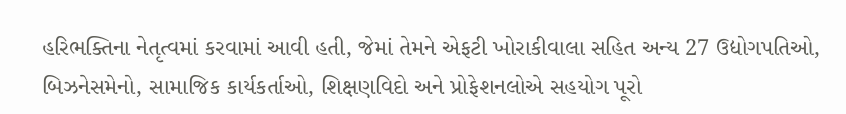હરિભક્તિના નેતૃત્વમાં કરવામાં આવી હતી, જેમાં તેમને એફટી ખોરાકીવાલા સહિત અન્ય 27 ઉદ્યોગપતિઓ, બિઝનેસમેનો, સામાજિક કાર્યકર્તાઓ, શિક્ષણવિદો અને પ્રોફેશનલોએ સહયોગ પૂરો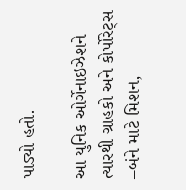પાડ્યો હતો.

આ યુનિક ઓર્ગેનાઇઝેશને ત્યારથી ગ્રાહકો અને કોર્પોરેટ્સ –બંને માટે મિશન,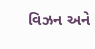વિઝન અને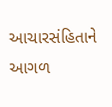આચારસંહિતાને આગળ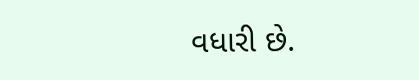વધારી છે.